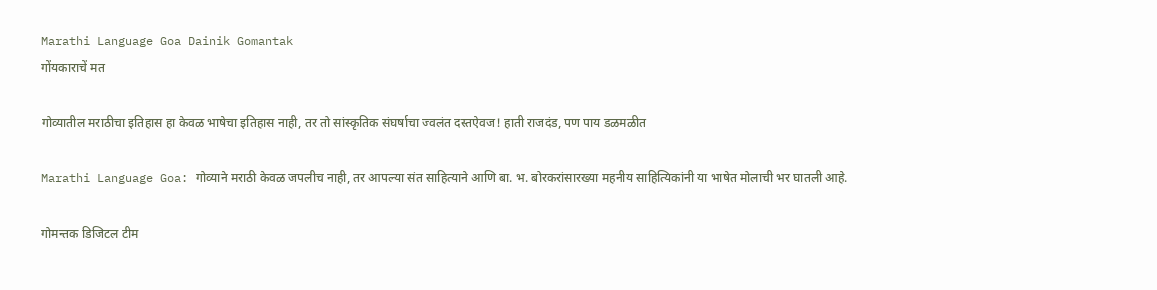Marathi Language Goa Dainik Gomantak
गोंयकाराचें मत

गोव्यातील मराठीचा इतिहास हा केवळ भाषेचा इतिहास नाही, तर तो सांस्कृतिक संघर्षाचा ज्वलंत दस्तऐवज! हाती राजदंड, पण पाय डळमळीत

Marathi Language Goa: गोव्याने मराठी केवळ जपलीच नाही, तर आपल्या संत साहित्याने आणि बा. भ. बोरकरांसारख्या महनीय साहित्यिकांनी या भाषेत मोलाची भर घातली आहे.

गोमन्तक डिजिटल टीम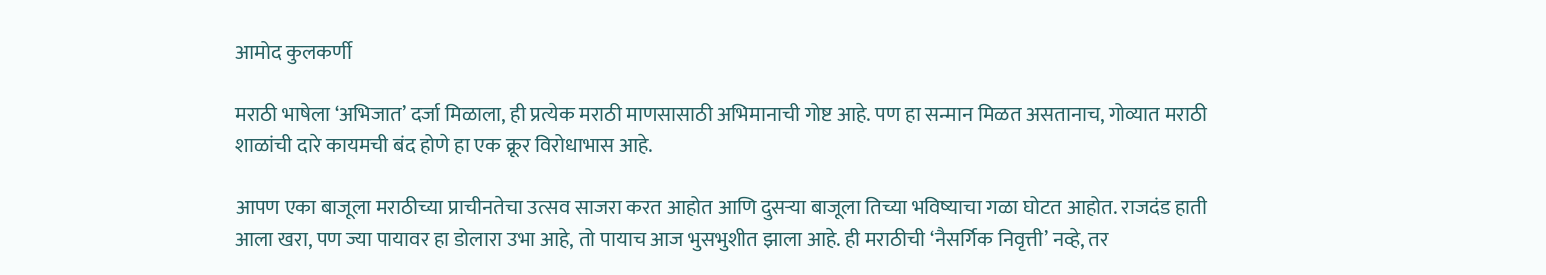आमोद कुलकर्णी

मराठी भाषेला ‘अभिजात’ दर्जा मिळाला, ही प्रत्येक मराठी माणसासाठी अभिमानाची गोष्ट आहे. पण हा सन्मान मिळत असतानाच, गोव्यात मराठी शाळांची दारे कायमची बंद होणे हा एक क्रूर विरोधाभास आहे.

आपण एका बाजूला मराठीच्या प्राचीनतेचा उत्सव साजरा करत आहोत आणि दुसऱ्या बाजूला तिच्या भविष्याचा गळा घोटत आहोत. राजदंड हाती आला खरा, पण ज्या पायावर हा डोलारा उभा आहे, तो पायाच आज भुसभुशीत झाला आहे. ही मराठीची ‘नैसर्गिक निवृत्ती’ नव्हे, तर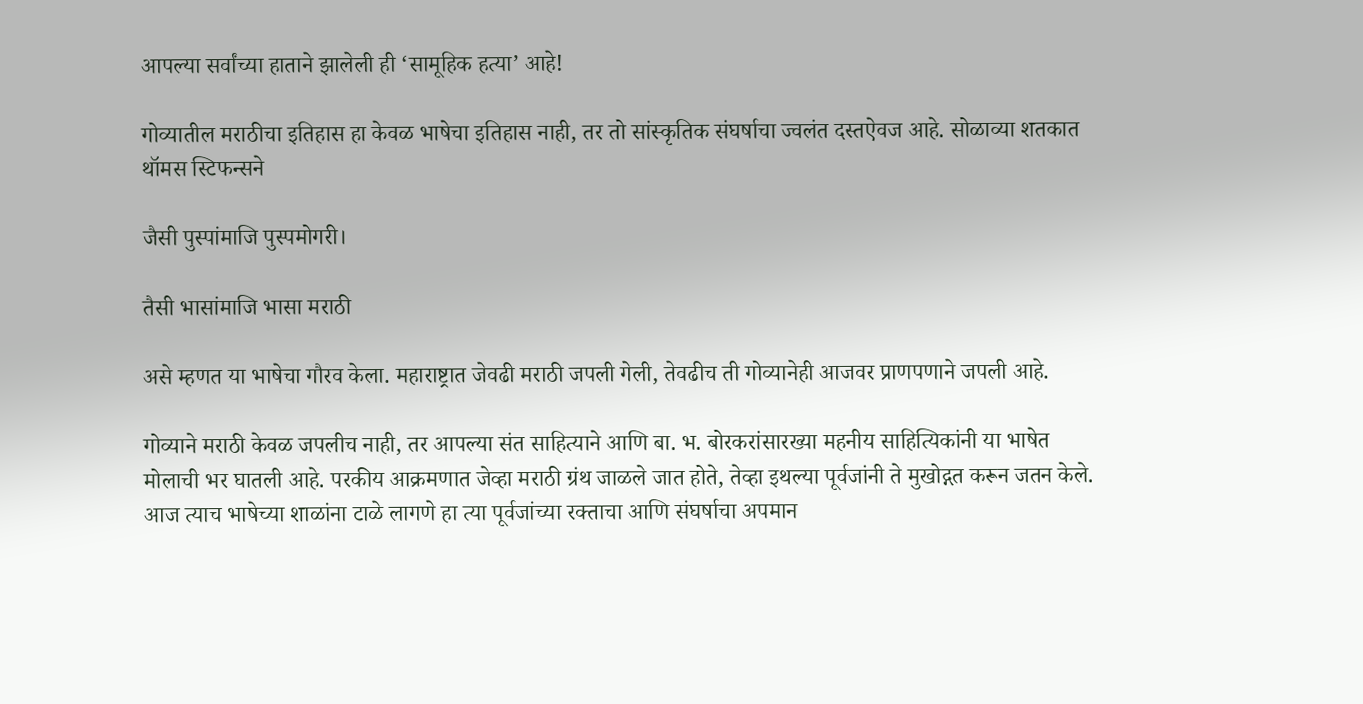आपल्या सर्वांच्या हाताने झालेली ही ‘सामूहिक हत्या’ आहे!

गोव्यातील मराठीचा इतिहास हा केवळ भाषेचा इतिहास नाही, तर तो सांस्कृतिक संघर्षाचा ज्वलंत दस्तऐवज आहे. सोळाव्या शतकात थॉमस स्टिफन्सने

जैसी पुस्पांमाजि पुस्पमोगरी।

तैसी भासांमाजि भासा मराठी

असे म्हणत या भाषेचा गौरव केला. महाराष्ट्रात जेवढी मराठी जपली गेली, तेवढीच ती गोव्यानेही आजवर प्राणपणाने जपली आहे.

गोव्याने मराठी केवळ जपलीच नाही, तर आपल्या संत साहित्याने आणि बा. भ. बोरकरांसारख्या महनीय साहित्यिकांनी या भाषेत मोलाची भर घातली आहे. परकीय आक्रमणात जेव्हा मराठी ग्रंथ जाळले जात होते, तेव्हा इथल्या पूर्वजांनी ते मुखोद्गत करून जतन केले. आज त्याच भाषेच्या शाळांना टाळे लागणे हा त्या पूर्वजांच्या रक्ताचा आणि संघर्षाचा अपमान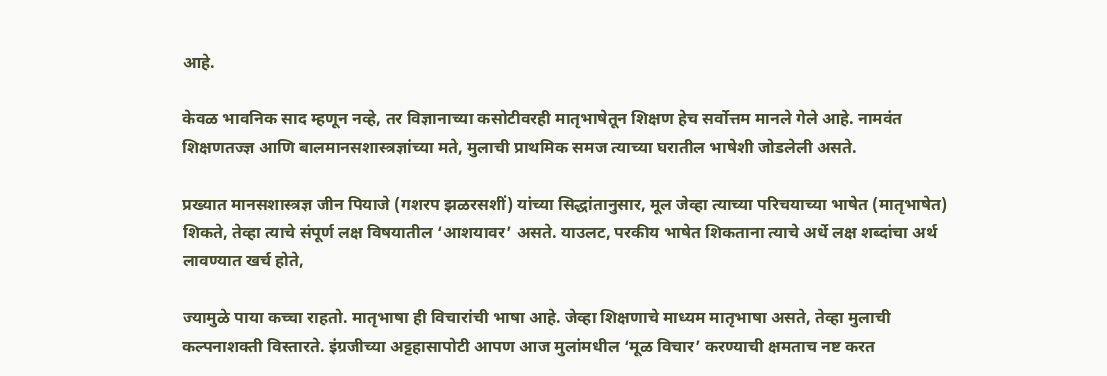आहे.

केवळ भावनिक साद म्हणून नव्हे, तर विज्ञानाच्या कसोटीवरही मातृभाषेतून शिक्षण हेच सर्वोत्तम मानले गेले आहे. नामवंत शिक्षणतज्ज्ञ आणि बालमानसशास्त्रज्ञांच्या मते, मुलाची प्राथमिक समज त्याच्या घरातील भाषेशी जोडलेली असते.

प्रख्यात मानसशास्त्रज्ञ जीन पियाजे (गशरप झळरसशीं) यांच्या सिद्धांतानुसार, मूल जेव्हा त्याच्या परिचयाच्या भाषेत (मातृभाषेत) शिकते, तेव्हा त्याचे संपूर्ण लक्ष विषयातील ‘आशयावर’ असते. याउलट, परकीय भाषेत शिकताना त्याचे अर्धे लक्ष शब्दांचा अर्थ लावण्यात खर्च होते,

ज्यामुळे पाया कच्चा राहतो. मातृभाषा ही विचारांची भाषा आहे. जेव्हा शिक्षणाचे माध्यम मातृभाषा असते, तेव्हा मुलाची कल्पनाशक्ती विस्तारते. इंग्रजीच्या अट्टहासापोटी आपण आज मुलांमधील ‘मूळ विचार’ करण्याची क्षमताच नष्ट करत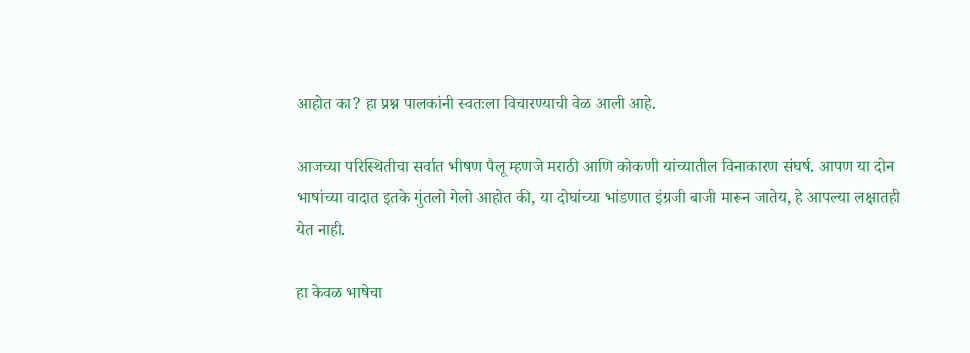आहोत का? हा प्रश्न पालकांनी स्वतःला विचारण्याची वेळ आली आहे.

आजच्या परिस्थितीचा सर्वात भीषण पैलू म्हणजे मराठी आणि कोकणी यांच्यातील विनाकारण संघर्ष. आपण या दोन भाषांच्या वादात इतके गुंतलो गेलो आहोत की, या दोघांच्या भांडणात इंग्रजी बाजी मारून जातेय, हे आपल्या लक्षातही येत नाही.

हा केवळ भाषेचा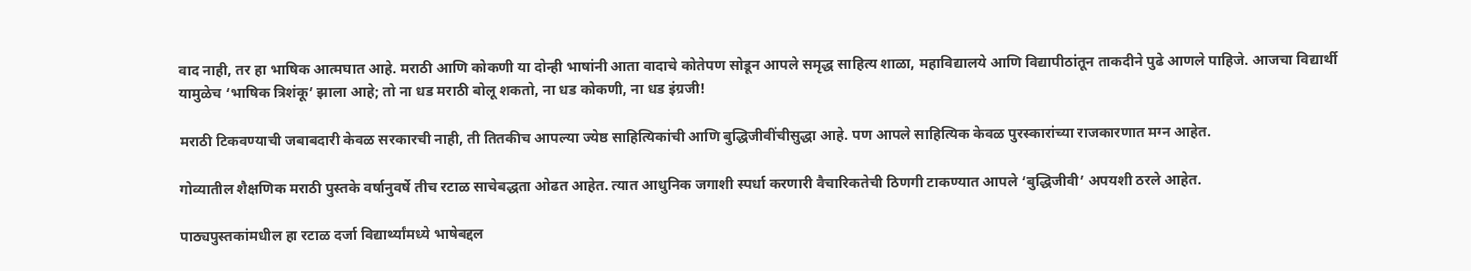वाद नाही, तर हा भाषिक आत्मघात आहे. मराठी आणि कोकणी या दोन्ही भाषांनी आता वादाचे कोतेपण सोडून आपले समृद्ध साहित्य शाळा, महाविद्यालये आणि विद्यापीठांतून ताकदीने पुढे आणले पाहिजे. आजचा विद्यार्थी यामुळेच ‘भाषिक त्रिशंकू’ झाला आहे; तो ना धड मराठी बोलू शकतो, ना धड कोकणी, ना धड इंग्रजी!

मराठी टिकवण्याची जबाबदारी केवळ सरकारची नाही, ती तितकीच आपल्या ज्येष्ठ साहित्यिकांची आणि बुद्धिजीवींचीसुद्धा आहे. पण आपले साहित्यिक केवळ पुरस्कारांच्या राजकारणात मग्न आहेत.

गोव्यातील शैक्षणिक मराठी पुस्तके वर्षानुवर्षे तीच रटाळ साचेबद्धता ओढत आहेत. त्यात आधुनिक जगाशी स्पर्धा करणारी वैचारिकतेची ठिणगी टाकण्यात आपले ‘बुद्धिजीवी’ अपयशी ठरले आहेत.

पाठ्यपुस्तकांमधील हा रटाळ दर्जा विद्यार्थ्यांमध्ये भाषेबद्दल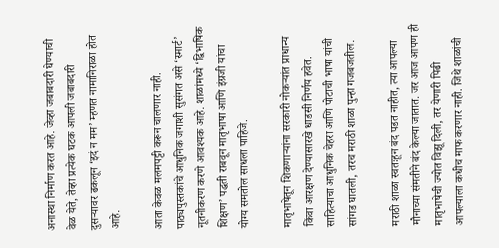अनास्था निर्माण करत आहे. जेव्हा जबाबदारी घेण्याची वेळ येते, तेव्हा प्रत्येक घटक आपली जबाबदारी दुसऱ्यावर ढकलून ‘इदं न मम’ म्हणत नामानिराळा होत आहे.

आता केवळ मलमपट्टी करून चालणार नाही. पाठ्यपुस्तकांचे आधुनिक जगाशी सुसंगत असे ‘स्मार्ट’ नूतनीकरण करणे आवश्यक आहे. शाळांमध्ये ‘द्विभाषिक शिक्षण’ पद्धती राबवून मातृभाषा आणि इंग्रजी यांचा योग्य समतोल साधला पाहिजे.

मातृभाषेतून शिकणाऱ्यांना सरकारी नोकऱ्यांत प्राधान्य किंवा आरक्षण देण्यासारखे धाडसी निर्णय हवेत. साहित्याचा आधुनिक चेहरा आणि पोटाची भाषा यांची सांगड घातली, तरच मराठी शाळा पुन्हा गजबजतील.

मराठी शाळा स्वतःहून बंद पडत नाहीत, त्या आपल्या मौनाच्या संमतीने बंद केल्या जातात. जर आज आपण ही मातृभाषेची ज्योत विझू दिली, तर येणारी पिढी आपल्याला कधीच माफ करणार नाही. जिथे शाळांची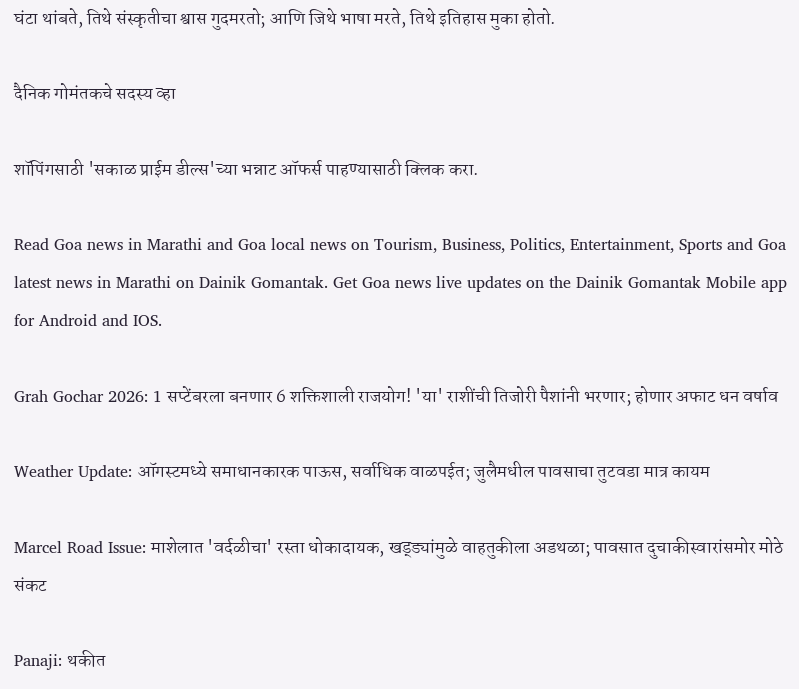घंटा थांबते, तिथे संस्कृतीचा श्वास गुदमरतो; आणि जिथे भाषा मरते, तिथे इतिहास मुका होतो.

दैनिक गोमंतकचे सदस्य व्हा

शॉपिंगसाठी 'सकाळ प्राईम डील्स'च्या भन्नाट ऑफर्स पाहण्यासाठी क्लिक करा.

Read Goa news in Marathi and Goa local news on Tourism, Business, Politics, Entertainment, Sports and Goa latest news in Marathi on Dainik Gomantak. Get Goa news live updates on the Dainik Gomantak Mobile app for Android and IOS.

Grah Gochar 2026: 1 सप्टेंबरला बनणार 6 शक्तिशाली राजयोग! 'या' राशींची तिजोरी पैशांनी भरणार; होणार अफाट धन वर्षाव

Weather Update: ऑगस्टमध्ये समाधानकारक पाऊस, सर्वाधिक वाळपईत; जुलैमधील पावसाचा तुटवडा मात्र कायम

Marcel Road Issue: माशेलात 'वर्दळीचा' रस्ता धोकादायक, खड्ड्यांमुळे वाहतुकीला अडथळा; पावसात दुचाकीस्वारांसमोर मोठे संकट

Panaji: थकीत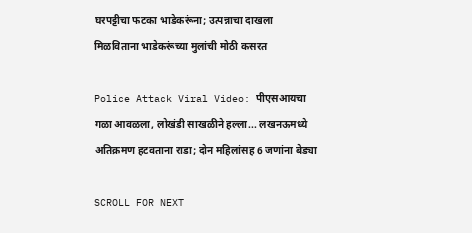घरपट्टीचा फटका भाडेकरूंना; उत्पन्नाचा दाखला मिळविताना भाडेकरूंच्या मुलांची मोठी कसरत

Police Attack Viral Video: पीएसआयचा गळा आवळला, लोखंडी साखळीने हल्ला... लखनऊमध्ये अतिक्रमण हटवताना राडा; दोन महिलांसह 6 जणांना बेड्या

SCROLL FOR NEXT